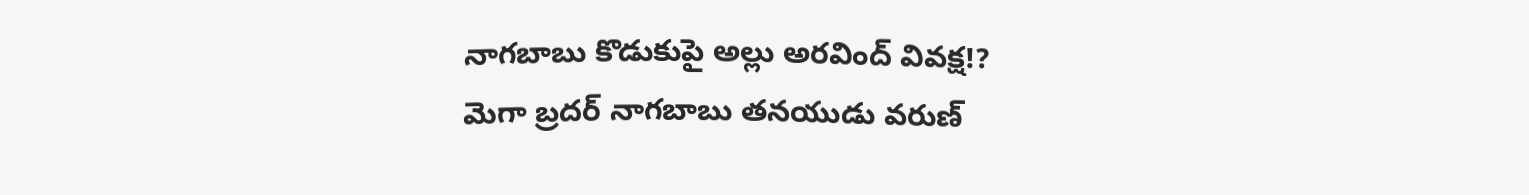నాగబాబు కొడుకుపై అల్లు అరవింద్ వివక్ష!?
మెగా బ్రదర్ నాగబాబు తనయుడు వరుణ్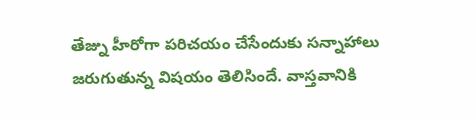తేజ్ను హీరోగా పరిచయం చేసేందుకు సన్నాహాలు జరుగుతున్న విషయం తెలిసిందే. వాస్తవానికి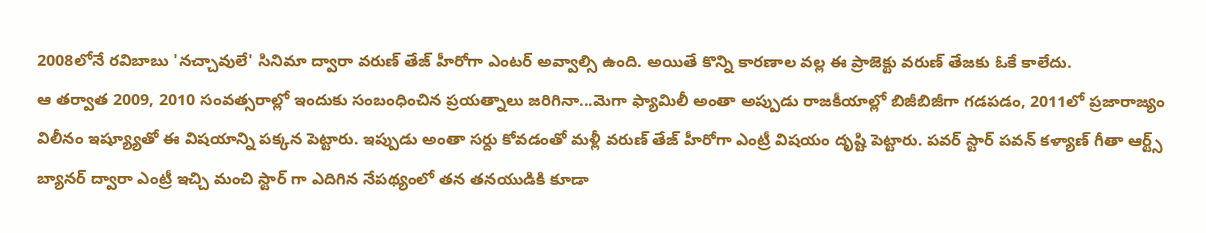2008లోనే రవిబాబు 'నచ్చావులే' సినిమా ద్వారా వరుణ్ తేజ్ హీరోగా ఎంటర్ అవ్వాల్సి ఉంది. అయితే కొన్ని కారణాల వల్ల ఈ ప్రాజెక్టు వరుణ్ తేజకు ఓకే కాలేదు.
ఆ తర్వాత 2009, 2010 సంవత్సరాల్లో ఇందుకు సంబంధించిన ప్రయత్నాలు జరిగినా...మెగా ఫ్యామిలీ అంతా అప్పుడు రాజకీయాల్లో బిజీబిజీగా గడపడం, 2011లో ప్రజారాజ్యం విలీనం ఇష్య్యూతో ఈ విషయాన్ని పక్కన పెట్టారు. ఇప్పుడు అంతా సర్దు కోవడంతో మళ్లీ వరుణ్ తేజ్ హీరోగా ఎంట్రీ విషయం దృష్టి పెట్టారు. పవర్ స్టార్ పవన్ కళ్యాణ్ గీతా ఆర్ట్స్ బ్యానర్ ద్వారా ఎంట్రీ ఇచ్చి మంచి స్టార్ గా ఎదిగిన నేపథ్యంలో తన తనయుడికి కూడా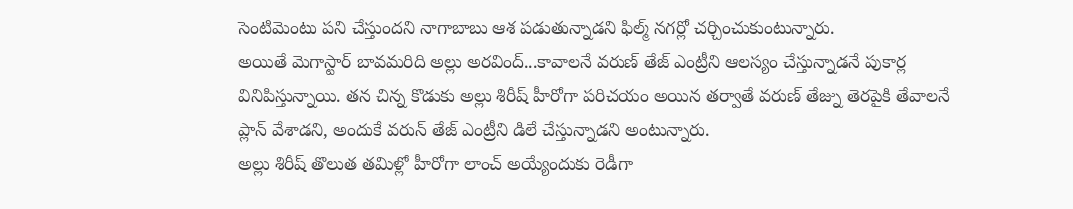సెంటిమెంటు పని చేస్తుందని నాగాబాబు ఆశ పడుతున్నాడని ఫిల్మ్ నగర్లో చర్చించుకుంటున్నారు.
అయితే మెగాస్టార్ బావమరిది అల్లు అరవింద్...కావాలనే వరుణ్ తేజ్ ఎంట్రీని ఆలస్యం చేస్తున్నాడనే పుకార్ల వినిపిస్తున్నాయి. తన చిన్న కొడుకు అల్లు శిరీష్ హీరోగా పరిచయం అయిన తర్వాతే వరుణ్ తేజ్ను తెరపైకి తేవాలనే ప్లాన్ వేశాడని, అందుకే వరున్ తేజ్ ఎంట్రీని డిలే చేస్తున్నాడని అంటున్నారు.
అల్లు శిరీష్ తొలుత తమిళ్లో హీరోగా లాంచ్ అయ్యేందుకు రెడీగా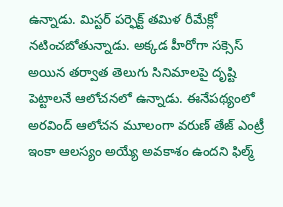ఉన్నాడు. మిస్టర్ పర్ఫెక్ట్ తమిళ రీమేక్లో నటించబోతున్నాడు. అక్కడ హీరోగా సక్సెస్ అయిన తర్వాత తెలుగు సినిమాలపై దృష్టి పెట్టాలనే ఆలోచనలో ఉన్నాడు. ఈనేపథ్యంలో అరవింద్ ఆలోచన మూలంగా వరుణ్ తేజ్ ఎంట్రీ ఇంకా ఆలస్యం అయ్యే అవకాశం ఉందని ఫిల్మ్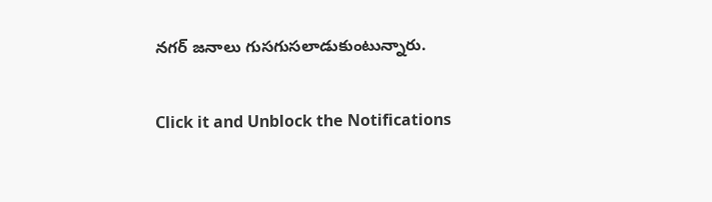నగర్ జనాలు గుసగుసలాడుకుంటున్నారు.


Click it and Unblock the Notifications